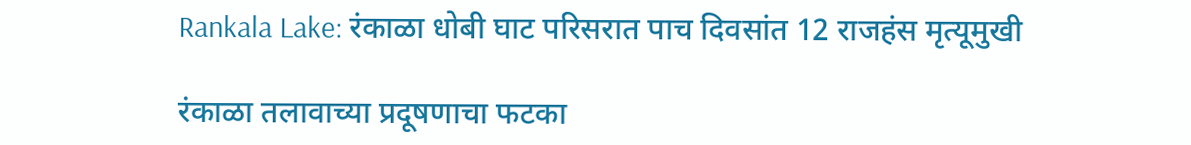Rankala Lake: रंकाळा धोबी घाट परिसरात पाच दिवसांत 12 राजहंस मृत्यूमुखी

रंकाळा तलावाच्या प्रदूषणाचा फटका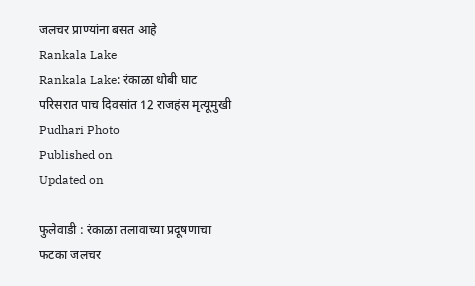जलचर प्राण्यांना बसत आहे
Rankala Lake
Rankala Lake: रंकाळा धोबी घाट परिसरात पाच दिवसांत 12 राजहंस मृत्यूमुखी Pudhari Photo
Published on
Updated on

फुलेवाडी : रंकाळा तलावाच्या प्रदूषणाचा फटका जलचर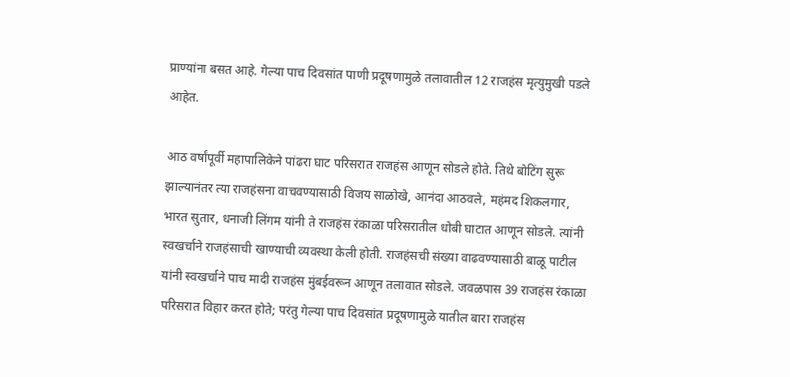प्राण्यांना बसत आहे. गेल्या पाच दिवसांत पाणी प्रदूषणामुळे तलावातील 12 राजहंस मृत्युमुखी पडले आहेत.

आठ वर्षांपूर्वी महापालिकेने पांढरा घाट परिसरात राजहंस आणून सोडले होते. तिथे बोटिंग सुरू झाल्यानंतर त्या राजहंसना वाचवण्यासाठी विजय साळोखे, आनंदा आठवले, महंमद शिकलगार, भारत सुतार, धनाजी लिंगम यांनी ते राजहंस रंकाळा परिसरातील धोबी घाटात आणून सोडले. त्यांनी स्वखर्चाने राजहंसाची खाण्याची व्यवस्था केली होती. राजहंसची संख्या वाढवण्यासाठी बाळू पाटील यांनी स्वखर्चाने पाच मादी राजहंस मुंबईवरून आणून तलावात सोडले. जवळपास 39 राजहंस रंकाळा परिसरात विहार करत होते; परंतु गेल्या पाच दिवसांत प्रदूषणामुळे यातील बारा राजहंस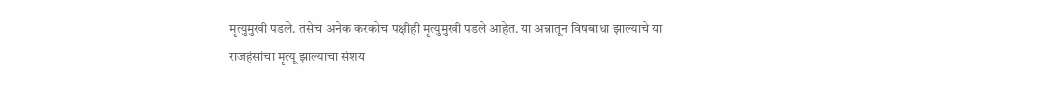मृत्युमुखी पडले. तसेच अनेक करकोच पक्षीही मृत्युमुखी पडले आहेत. या अन्नातून विषबाधा झाल्याचे या राजहंसांचा मृत्यू झाल्याचा संशय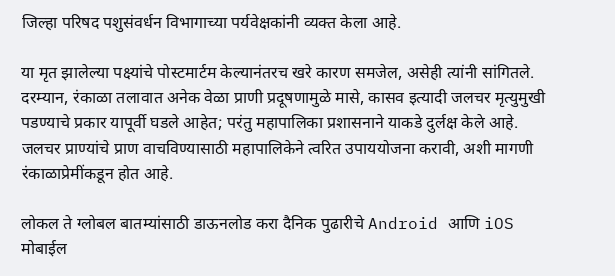जिल्हा परिषद पशुसंवर्धन विभागाच्या पर्यवेक्षकांनी व्यक्त केला आहे.

या मृत झालेल्या पक्ष्यांचे पोस्टमार्टम केल्यानंतरच खरे कारण समजेल, असेही त्यांनी सांगितले. दरम्यान, रंकाळा तलावात अनेक वेळा प्राणी प्रदूषणामुळे मासे, कासव इत्यादी जलचर मृत्युमुखी पडण्याचे प्रकार यापूर्वी घडले आहेत; परंतु महापालिका प्रशासनाने याकडे दुर्लक्ष केले आहे. जलचर प्राण्यांचे प्राण वाचविण्यासाठी महापालिकेने त्वरित उपाययोजना करावी, अशी मागणी रंकाळाप्रेमींकडून होत आहे.

लोकल ते ग्लोबल बातम्यांसाठी डाऊनलोड करा दैनिक पुढारीचे Android आणि iOS मोबाईल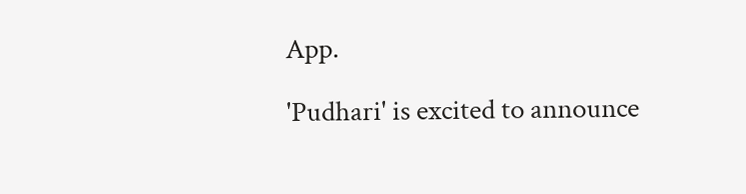App.

'Pudhari' is excited to announce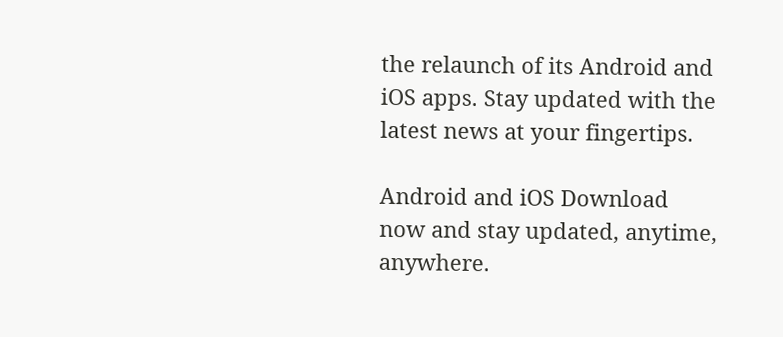the relaunch of its Android and iOS apps. Stay updated with the latest news at your fingertips.

Android and iOS Download now and stay updated, anytime, anywhere.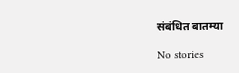संबंधित बातम्या

No stories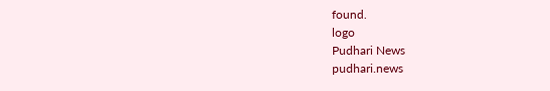found.
logo
Pudhari News
pudhari.news